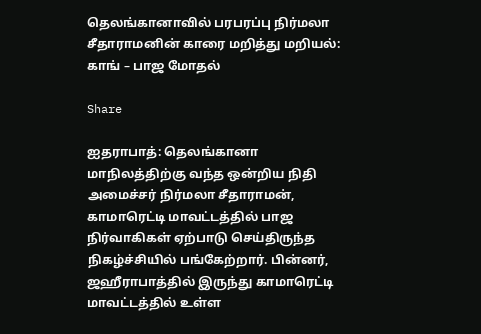தெலங்கானாவில் பரபரப்பு நிர்மலா சீதாராமனின் காரை மறித்து மறியல்: காங் – பாஜ மோதல்

Share

ஐதராபாத்: தெலங்கானா மாநிலத்திற்கு வந்த ஒன்றிய நிதி அமைச்சர் நிர்மலா சீதாராமன், காமாரெட்டி மாவட்டத்தில் பாஜ நிர்வாகிகள் ஏற்பாடு செய்திருந்த நிகழ்ச்சியில் பங்கேற்றார். பின்னர், ஜஹீராபாத்தில் இருந்து காமாரெட்டி மாவட்டத்தில் உள்ள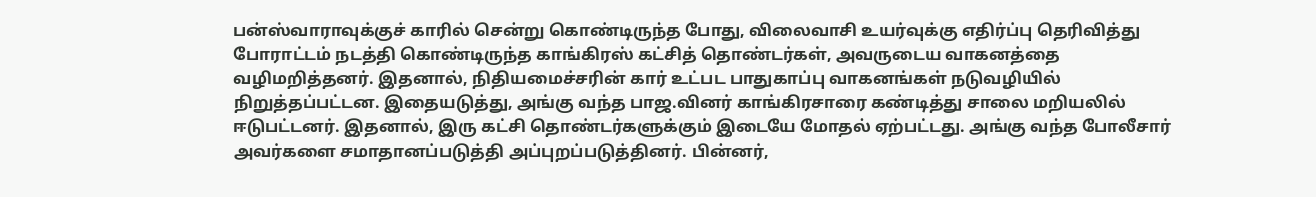பன்ஸ்வாராவுக்குச் காரில் சென்று கொண்டிருந்த போது, விலைவாசி உயர்வுக்கு எதிர்ப்பு தெரிவித்து போராட்டம் நடத்தி கொண்டிருந்த காங்கிரஸ் கட்சித் தொண்டர்கள், அவருடைய வாகனத்தை வழிமறித்தனர். இதனால், நிதியமைச்சரின் கார் உட்பட பாதுகாப்பு வாகனங்கள் நடுவழியில் நிறுத்தப்பட்டன. இதையடுத்து, அங்கு வந்த பாஜ.வினர் காங்கிரசாரை கண்டித்து சாலை மறியலில் ஈடுபட்டனர். இதனால், இரு கட்சி தொண்டர்களுக்கும் இடையே மோதல் ஏற்பட்டது. அங்கு வந்த போலீசார் அவர்களை சமாதானப்படுத்தி அப்புறப்படுத்தினர். பின்னர்,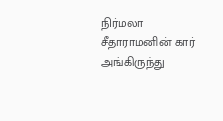நிர்மலா சீதாராமனின் கார் அங்கிருந்து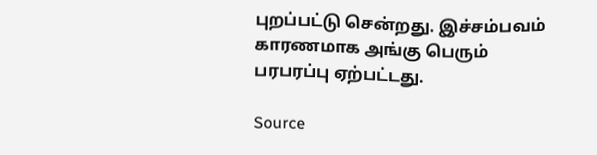புறப்பட்டு சென்றது. இச்சம்பவம் காரணமாக அங்கு பெரும் பரபரப்பு ஏற்பட்டது.

Source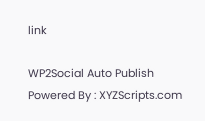link

WP2Social Auto Publish Powered By : XYZScripts.com